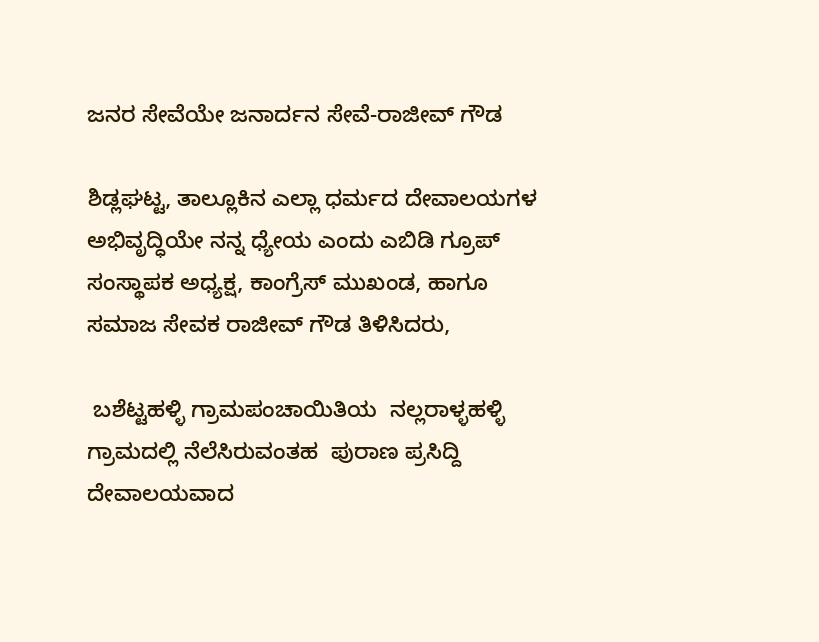ಜನರ ಸೇವೆಯೇ ಜನಾರ್ದನ ಸೇವೆ-ರಾಜೀವ್ ಗೌಡ

ಶಿಡ್ಲಘಟ್ಟ, ತಾಲ್ಲೂಕಿನ ಎಲ್ಲಾ ಧರ್ಮದ ದೇವಾಲಯಗಳ  ಅಭಿವೃದ್ಧಿಯೇ ನನ್ನ ಧ್ಯೇಯ ಎಂದು ಎಬಿಡಿ ಗ್ರೂಪ್ ಸಂಸ್ಥಾಪಕ ಅಧ್ಯಕ್ಷ, ಕಾಂಗ್ರೆಸ್ ಮುಖಂಡ, ಹಾಗೂ ಸಮಾಜ ಸೇವಕ ರಾಜೀವ್‌ ಗೌಡ ತಿಳಿಸಿದರು,

 ಬಶೆಟ್ಟಹಳ್ಳಿ ಗ್ರಾಮಪಂಚಾಯಿತಿಯ  ನಲ್ಲರಾಳ್ಳಹಳ್ಳಿ ಗ್ರಾಮದಲ್ಲಿ ನೆಲೆಸಿರುವಂತಹ  ಪುರಾಣ ಪ್ರಸಿದ್ದಿ  ದೇವಾಲಯವಾದ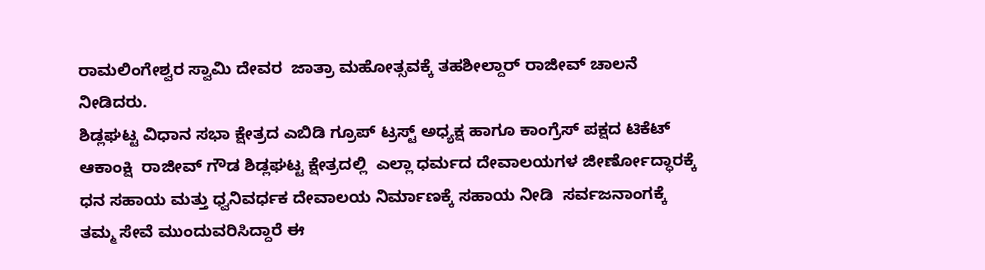ರಾಮಲಿಂಗೇಶ್ವರ ಸ್ವಾಮಿ ದೇವರ  ಜಾತ್ರಾ ಮಹೋತ್ಸವಕ್ಕೆ ತಹಶೀಲ್ದಾರ್ ರಾಜೀವ್‌ ಚಾಲನೆ ನೀಡಿದರು.
ಶಿಡ್ಲಘಟ್ಟ ವಿಧಾನ ಸಭಾ ಕ್ಷೇತ್ರದ ಎಬಿಡಿ ಗ್ರೂಪ್ ಟ್ರಸ್ಟ್ ಅಧ್ಯಕ್ಷ ಹಾಗೂ ಕಾಂಗ್ರೆಸ್ ಪಕ್ಷದ ಟಿಕೆಟ್ ಆಕಾಂಕ್ಷಿ  ರಾಜೀವ್ ಗೌಡ ಶಿಡ್ಲಘಟ್ಟ ಕ್ಷೇತ್ರದಲ್ಲಿ  ಎಲ್ಲಾ ಧರ್ಮದ ದೇವಾಲಯಗಳ ಜೀರ್ಣೋದ್ಧಾರಕ್ಕೆ ಧನ ಸಹಾಯ ಮತ್ತು ಧ್ವನಿವರ್ಧಕ ದೇವಾಲಯ ನಿರ್ಮಾಣಕ್ಕೆ ಸಹಾಯ ನೀಡಿ  ಸರ್ವಜನಾಂಗಕ್ಕೆ ತಮ್ಮ ಸೇವೆ ಮುಂದುವರಿಸಿದ್ದಾರೆ ಈ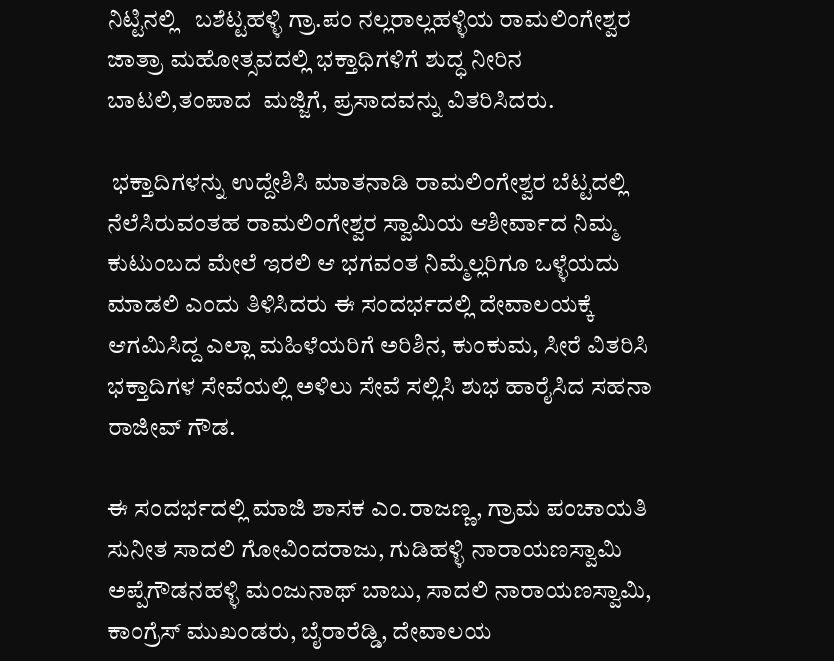ನಿಟ್ಟಿನಲ್ಲಿ   ಬಶೆಟ್ಟಹಳ್ಳಿ ಗ್ರಾ.ಪಂ ನಲ್ಲರಾಲ್ಲಹಳ್ಳಿಯ ರಾಮಲಿಂಗೇಶ್ವರ ಜಾತ್ರಾ ಮಹೋತ್ಸವದಲ್ಲಿ ಭಕ್ತಾಧಿಗಳಿಗೆ ಶುದ್ಧ ನೀರಿನ ಬಾಟಲಿ,ತಂಪಾದ  ಮಜ್ಜಿಗೆ, ಪ್ರಸಾದವನ್ನು ವಿತರಿಸಿದರು.

 ಭಕ್ತಾದಿಗಳನ್ನು ಉದ್ದೇಶಿಸಿ ಮಾತನಾಡಿ ರಾಮಲಿಂಗೇಶ್ವರ ಬೆಟ್ಟದಲ್ಲಿ ನೆಲೆಸಿರುವಂತಹ ರಾಮಲಿಂಗೇಶ್ವರ ಸ್ವಾಮಿಯ ಆಶೀರ್ವಾದ ನಿಮ್ಮ ಕುಟುಂಬದ ಮೇಲೆ ಇರಲಿ ಆ ಭಗವಂತ ನಿಮ್ಮೆಲ್ಲರಿಗೂ ಒಳ್ಳೆಯದು ಮಾಡಲಿ ಎಂದು ತಿಳಿಸಿದರು ಈ ಸಂದರ್ಭದಲ್ಲಿ ದೇವಾಲಯಕ್ಕೆ ಆಗಮಿಸಿದ್ದ ಎಲ್ಲಾ ಮಹಿಳೆಯರಿಗೆ ಅರಿಶಿನ, ಕುಂಕುಮ, ಸೀರೆ ವಿತರಿಸಿ ಭಕ್ತಾದಿಗಳ ಸೇವೆಯಲ್ಲಿ ಅಳಿಲು ಸೇವೆ ಸಲ್ಲಿಸಿ ಶುಭ ಹಾರೈಸಿದ ಸಹನಾ ರಾಜೀವ್ ಗೌಡ.

ಈ ಸಂದರ್ಭದಲ್ಲಿ ಮಾಜಿ ಶಾಸಕ ಎಂ.ರಾಜಣ್ಣ, ಗ್ರಾಮ ಪಂಚಾಯತಿ ಸುನೀತ ಸಾದಲಿ ಗೋವಿಂದರಾಜು, ಗುಡಿಹಳ್ಳಿ ನಾರಾಯಣಸ್ವಾಮಿ ಅಪ್ಪೆಗೌಡನಹಳ್ಳಿ ಮಂಜುನಾಥ್ ಬಾಬು, ಸಾದಲಿ ನಾರಾಯಣಸ್ವಾಮಿ, ಕಾಂಗ್ರೆಸ್ ಮುಖಂಡರು, ಬೈರಾರೆಡ್ಡಿ, ದೇವಾಲಯ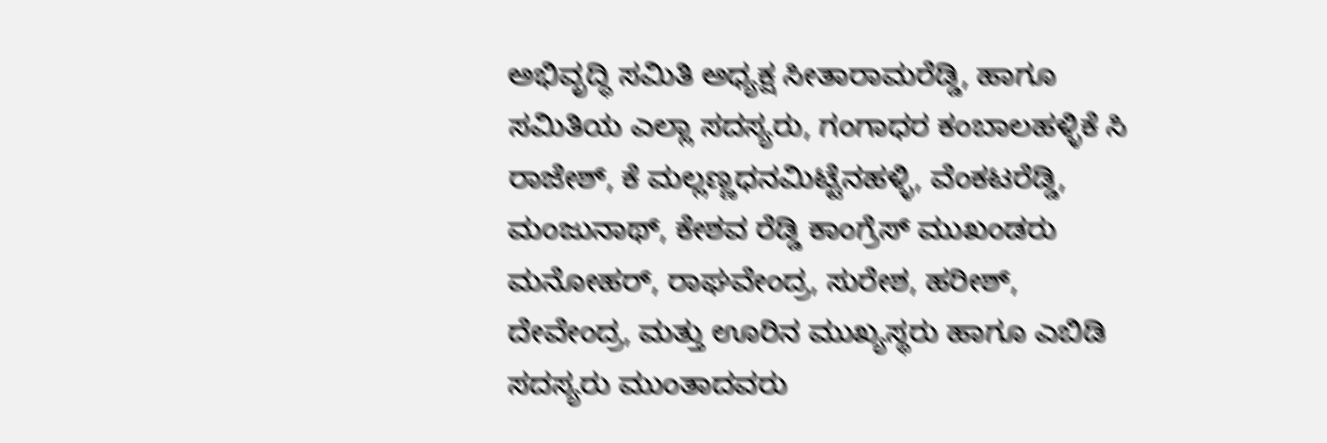ಅಭಿವೃದ್ಧಿ ಸಮಿತಿ ಅಧ್ಯಕ್ಷ ಸೀತಾರಾಮರೆಡ್ಡಿ, ಹಾಗೂ ಸಮಿತಿಯ ಎಲ್ಲಾ ಸದಸ್ಯರು, ಗಂಗಾಧರ ಕಂಬಾಲಹಳ್ಳಿಕೆ ಸಿ ರಾಜೇಶ್, ಕೆ ಮಲ್ಲಣ್ಣಧನಮಿಟ್ಟೆನಹಳ್ಳಿ, ವೆಂಕಟರೆಡ್ಡಿ, ಮಂಜುನಾಥ್, ಕೇಶವ ರೆಡ್ಡಿ ಕಾಂಗ್ರೆಸ್‌ ಮುಖಂಡರು ಮನೋಹರ್, ರಾಘವೇಂದ್ರ, ಸುರೇಶ, ಹರೀಶ್, ದೇವೇಂದ್ರ, ಮತ್ತು ಊರಿನ ಮುಖ್ಯಸ್ಥರು ಹಾಗೂ ಎಬಿಡಿ ಸದಸ್ಯರು ಮುಂತಾದವರು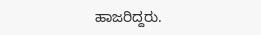ಹಾಜರಿದ್ದರು.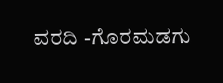ವರದಿ -ಗೊರಮಡಗು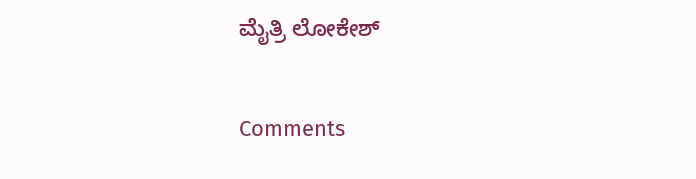ಮೈತ್ರಿ ಲೋಕೇಶ್

Comments